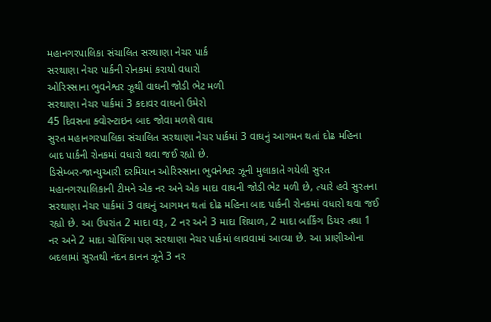મહાનગરપાલિકા સંચાલિત સરથાણા નેચર પાર્ક
સરથાણા નેચર પાર્કની રોનકમાં કરાયો વધારો
ઓરિસ્સાના ભુવનેશ્વર ઝૂથી વાઘની જોડી ભેટ મળી
સરથાણા નેચર પાર્કમાં 3 કદાવર વાઘનો ઉમેરો
45 દિવસના ક્વોરન્ટાઇન બાદ જોવા મળશે વાઘ
સુરત મહાનગરપાલિકા સંચાલિત સરથાણા નેચર પાર્કમાં 3 વાઘનું આગમન થતાં દોઢ મહિના બાદ પાર્કની રોનકમાં વધારો થવા જઈ રહ્યો છે.
ડિસેમ્બર-જાન્યુઆરી દરમિયાન ઓરિસ્સાના ભુવનેશ્વર ઝૂની મુલાકાતે ગયેલી સુરત મહાનગરપાલિકાની ટીમને એક નર અને એક માદા વાઘની જોડી ભેટ મળી છે, ત્યારે હવે સુરતના સરથાણા નેચર પાર્કમાં 3 વાઘનું આગમન થતાં દોઢ મહિના બાદ પાર્કની રોનકમાં વધારો થવા જઈ રહ્યો છે. આ ઉપરાંત 2 માદા વરૂ, 2 નર અને 3 માદા શિયાળ, 2 માદા બાર્કિંગ ડિયર તથા 1 નર અને 2 માદા ચોશિંગા પણ સરથાણા નેચર પાર્કમાં લાવવામાં આવ્યા છે. આ પ્રાણીઓના બદલામાં સુરતથી નંદન કાનન ઝૂને 3 નર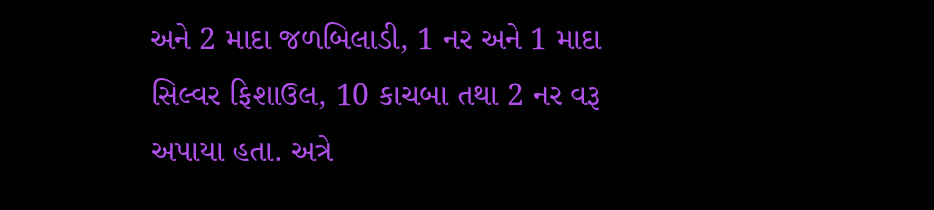અને 2 માદા જળબિલાડી, 1 નર અને 1 માદા સિલ્વર ફિશાઉલ, 10 કાચબા તથા 2 નર વરૂ અપાયા હતા. અત્રે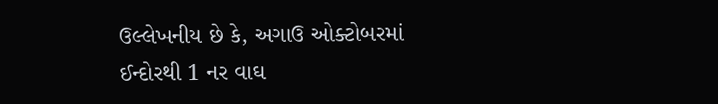ઉલ્લેખનીય છે કે, અગાઉ ઓક્ટોબરમાં ઈન્દોરથી 1 નર વાઘ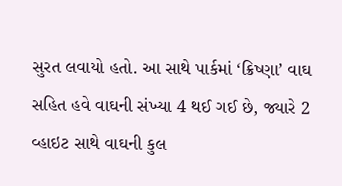સુરત લવાયો હતો. આ સાથે પાર્કમાં ‘ક્રિષ્ણા’ વાઘ સહિત હવે વાઘની સંખ્યા 4 થઈ ગઈ છે, જ્યારે 2 વ્હાઇટ સાથે વાઘની કુલ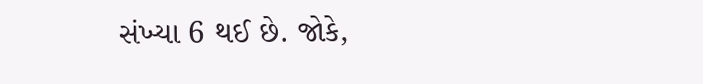સંખ્યા 6 થઈ છે. જોકે,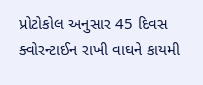પ્રોટોકોલ અનુસાર 45 દિવસ ક્વોરન્ટાઈન રાખી વાઘને કાયમી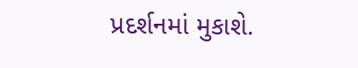પ્રદર્શનમાં મુકાશે.